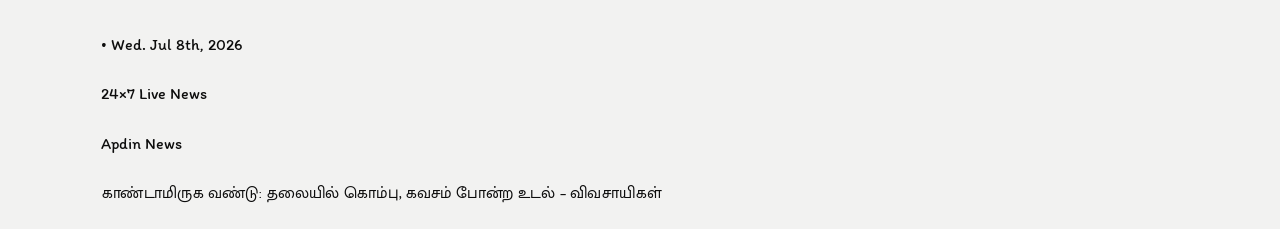• Wed. Jul 8th, 2026

24×7 Live News

Apdin News

காண்டாமிருக வண்டு: தலையில் கொம்பு, கவசம் போன்ற உடல் – விவசாயிகள்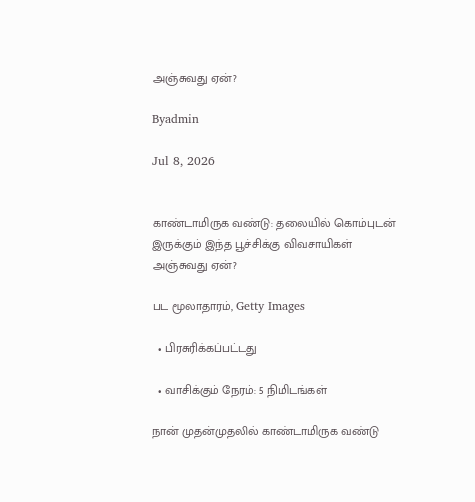அஞ்சுவது ஏன்?

Byadmin

Jul 8, 2026


காண்டாமிருக வண்டு: தலையில் கொம்புடன் இருக்கும் இந்த பூச்சிக்கு விவசாயிகள் அஞ்சுவது ஏன்?

பட மூலாதாரம், Getty Images

  • பிரசுரிக்கப்பட்டது

  • வாசிக்கும் நேரம்: 5 நிமிடங்கள்

நான் முதன்முதலில் காண்டாமிருக வண்டு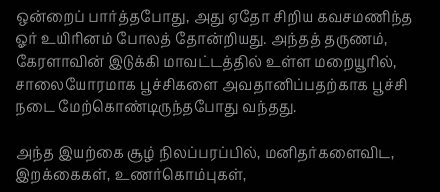ஒன்றைப் பார்த்தபோது, அது ஏதோ சிறிய கவசமணிந்த ஓர் உயிரினம் போலத் தோன்றியது. அந்தத் தருணம், கேரளாவின் இடுக்கி மாவட்டத்தில் உள்ள மறையூரில், சாலையோரமாக பூச்சிகளை அவதானிப்பதற்காக பூச்சி நடை மேற்கொண்டிருந்தபோது வந்தது.

அந்த இயற்கை சூழ் நிலப்பரப்பில், மனிதர்களைவிட, இறக்கைகள், உணர்கொம்புகள்,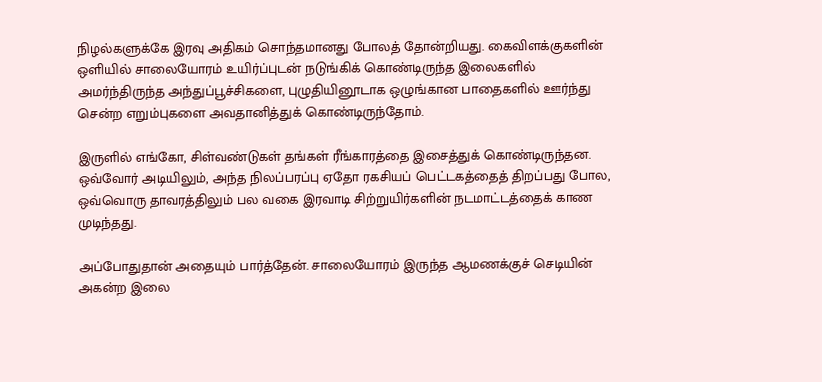நிழல்களுக்கே இரவு அதிகம் சொந்தமானது போலத் தோன்றியது. கைவிளக்குகளின் ஒளியில் சாலையோரம் உயிர்ப்புடன் நடுங்கிக் கொண்டிருந்த இலைகளில் அமர்ந்திருந்த அந்துப்பூச்சிகளை, புழுதியினூடாக ஒழுங்கான பாதைகளில் ஊர்ந்து சென்ற எறும்புகளை அவதானித்துக் கொண்டிருந்தோம்.

இருளில் எங்கோ, சிள்வண்டுகள் தங்கள் ரீங்காரத்தை இசைத்துக் கொண்டிருந்தன. ஒவ்வோர் அடியிலும், அந்த நிலப்பரப்பு ஏதோ ரகசியப் பெட்டகத்தைத் திறப்பது போல, ஒவ்வொரு தாவரத்திலும் பல வகை இரவாடி சிற்றுயிர்களின் நடமாட்டத்தைக் காண முடிந்தது.

அப்போதுதான் அதையும் பார்த்தேன். சாலையோரம் இருந்த ஆமணக்குச் செடியின் அகன்ற இலை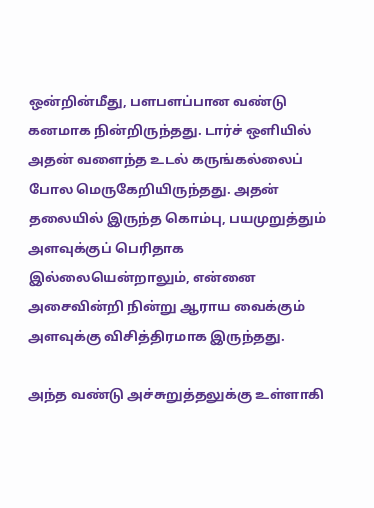ஒன்றின்மீது, பளபளப்பான வண்டு கனமாக நின்றிருந்தது. டார்ச் ஒளியில் அதன் வளைந்த உடல் கருங்கல்லைப் போல மெருகேறியிருந்தது. அதன் தலையில் இருந்த கொம்பு, பயமுறுத்தும் அளவுக்குப் பெரிதாக இல்லையென்றாலும், என்னை அசைவின்றி நின்று ஆராய வைக்கும் அளவுக்கு விசித்திரமாக இருந்தது.

அந்த வண்டு அச்சுறுத்தலுக்கு உள்ளாகி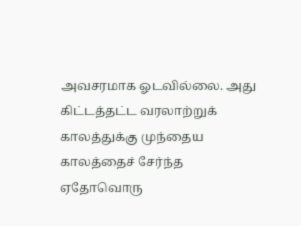அவசரமாக ஓடவில்லை. அது கிட்டத்தட்ட வரலாற்றுக் காலத்துக்கு முந்தைய காலத்தைச் சேர்ந்த ஏதோவொரு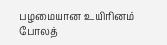பழமையான உயிரினம் போலத்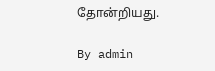தோன்றியது.

By admin